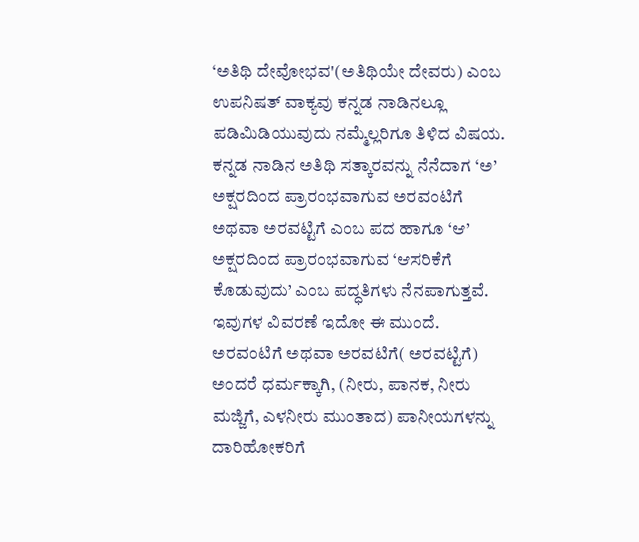‘ಅತಿಥಿ ದೇವೋಭವ'(ಅತಿಥಿಯೇ ದೇವರು) ಎಂಬ ಉಪನಿಷತ್ ವಾಕ್ಯವು ಕನ್ನಡ ನಾಡಿನಲ್ಲೂ ಪಡಿಮಿಡಿಯುವುದು ನಮ್ಮೆಲ್ಲರಿಗೂ ತಿಳಿದ ವಿಷಯ. ಕನ್ನಡ ನಾಡಿನ ಅತಿಥಿ ಸತ್ಕಾರವನ್ನು ನೆನೆದಾಗ ‘ಅ’ ಅಕ್ಷರದಿಂದ ಪ್ರಾರಂಭವಾಗುವ ಅರವಂಟಿಗೆ ಅಥವಾ ಅರವಟ್ಟಿಗೆ ಎಂಬ ಪದ ಹಾಗೂ ‘ಆ’ ಅಕ್ಷರದಿಂದ ಪ್ರಾರಂಭವಾಗುವ ‘ಆಸರಿಕೆಗೆ ಕೊಡುವುದು’ ಎಂಬ ಪದ್ಧತಿಗಳು ನೆನಪಾಗುತ್ತವೆ. ಇವುಗಳ ವಿವರಣೆ ಇದೋ ಈ ಮುಂದೆ.
ಅರವಂಟಿಗೆ ಅಥವಾ ಅರವಟಿಗೆ( ಅರವಟ್ಟಿಗೆ) ಅಂದರೆ ಧರ್ಮಕ್ಕಾಗಿ, (ನೀರು, ಪಾನಕ, ನೀರು ಮಜ್ಜಿಗೆ, ಎಳನೀರು ಮುಂತಾದ) ಪಾನೀಯಗಳನ್ನು ದಾರಿಹೋಕರಿಗೆ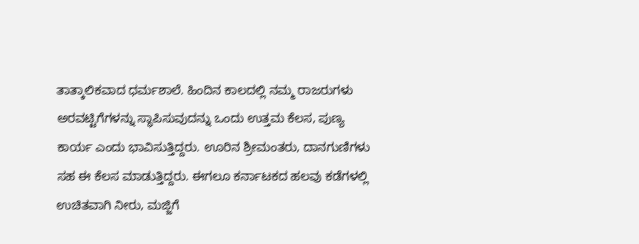ತಾತ್ಕಾಲಿಕವಾದ ಧರ್ಮಶಾಲೆ. ಹಿಂದಿನ ಕಾಲದಲ್ಲಿ ನಮ್ಮ ರಾಜರುಗಳು ಅರವಟ್ಟಿಗೆಗಳನ್ನು ಸ್ಥಾಪಿಸುವುದನ್ನು ಒಂದು ಉತ್ತಮ ಕೆಲಸ, ಪುಣ್ಯ ಕಾರ್ಯ ಎಂದು ಭಾವಿಸುತ್ತಿದ್ದರು. ಊರಿನ ಶ್ರೀಮಂತರು, ದಾನಗುಣಿಗಳು ಸಹ ಈ ಕೆಲಸ ಮಾಡುತ್ತಿದ್ದರು. ಈಗಲೂ ಕರ್ನಾಟಕದ ಹಲವು ಕಡೆಗಳಲ್ಲಿ ಉಚಿತವಾಗಿ ನೀರು, ಮಜ್ಜಿಗೆ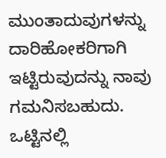ಮುಂತಾದುವುಗಳನ್ನು ದಾರಿಹೋಕರಿಗಾಗಿ ಇಟ್ಟಿರುವುದನ್ನು ನಾವು ಗಮನಿಸಬಹುದು. ಒಟ್ಟಿನಲ್ಲಿ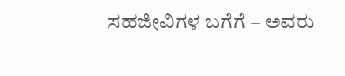ಸಹಜೀವಿಗಳ ಬಗೆಗೆ – ಅವರು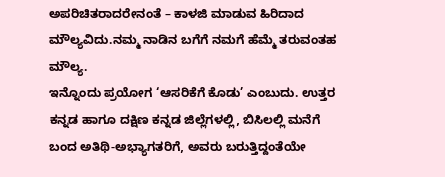ಅಪರಿಚಿತರಾದರೇನಂತೆ – ಕಾಳಜಿ ಮಾಡುವ ಹಿರಿದಾದ ಮೌಲ್ಯವಿದು.ನಮ್ಮ ನಾಡಿನ ಬಗೆಗೆ ನಮಗೆ ಹೆಮ್ಮೆ ತರುವಂತಹ ಮೌಲ್ಯ.
ಇನ್ನೊಂದು ಪ್ರಯೋಗ ‘ಆಸರಿಕೆಗೆ ಕೊಡು’ ಎಂಬುದು. ಉತ್ತರ ಕನ್ನಡ ಹಾಗೂ ದಕ್ಷಿಣ ಕನ್ನಡ ಜಿಲ್ಲೆಗಳಲ್ಲಿ, ಬಿಸಿಲಲ್ಲಿ ಮನೆಗೆ ಬಂದ ಅತಿಥಿ-ಅಭ್ಯಾಗತರಿಗೆ, ಅವರು ಬರುತ್ತಿದ್ದಂತೆಯೇ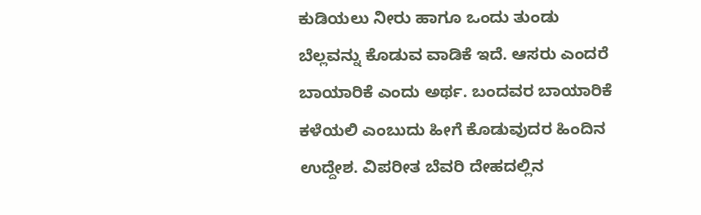ಕುಡಿಯಲು ನೀರು ಹಾಗೂ ಒಂದು ತುಂಡು ಬೆಲ್ಲವನ್ನು ಕೊಡುವ ವಾಡಿಕೆ ಇದೆ. ಆಸರು ಎಂದರೆ ಬಾಯಾರಿಕೆ ಎಂದು ಅರ್ಥ. ಬಂದವರ ಬಾಯಾರಿಕೆ ಕಳೆಯಲಿ ಎಂಬುದು ಹೀಗೆ ಕೊಡುವುದರ ಹಿಂದಿನ ಉದ್ದೇಶ. ವಿಪರೀತ ಬೆವರಿ ದೇಹದಲ್ಲಿನ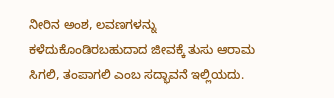ನೀರಿನ ಅಂಶ, ಲವಣಗಳನ್ನು ಕಳೆದುಕೊಂಡಿರಬಹುದಾದ ಜೀವಕ್ಕೆ ತುಸು ಆರಾಮ ಸಿಗಲಿ, ತಂಪಾಗಲಿ ಎಂಬ ಸದ್ಭಾವನೆ ಇಲ್ಲಿಯದು.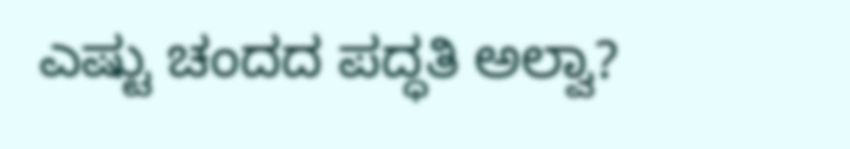ಎಷ್ಟು ಚಂದದ ಪದ್ಧತಿ ಅಲ್ವಾ?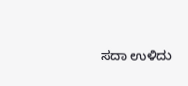ಸದಾ ಉಳಿದು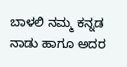ಬಾಳಲಿ ನಮ್ಮ ಕನ್ನಡ ನಾಡು ಹಾಗೂ ಅದರ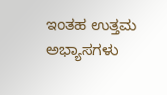ಇಂತಹ ಉತ್ತಮ ಅಭ್ಯಾಸಗಳು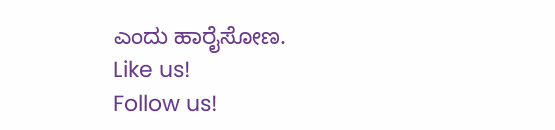ಎಂದು ಹಾರೈಸೋಣ.
Like us!
Follow us!